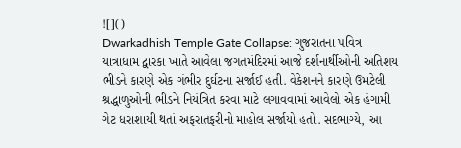![]()
Dwarkadhish Temple Gate Collapse: ગુજરાતના પવિત્ર યાત્રાધામ દ્વારકા ખાતે આવેલા જગતમંદિરમાં આજે દર્શનાર્થીઓની અતિશય ભીડને કારણે એક ગંભીર દુર્ઘટના સર્જાઈ હતી. વેકેશનને કારણે ઉમટેલી શ્રદ્ધાળુઓની ભીડને નિયંત્રિત કરવા માટે લગાવવામાં આવેલો એક હંગામી ગેટ ધરાશાયી થતાં અફરાતફરીનો માહોલ સર્જાયો હતો. સદભાગ્યે, આ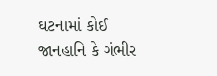ઘટનામાં કોઈ જાનહાનિ કે ગંભીર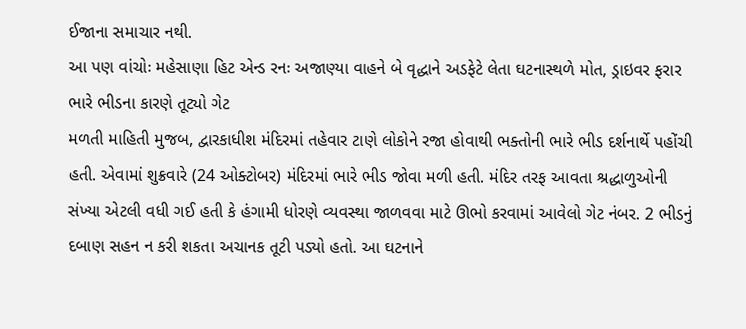ઈજાના સમાચાર નથી.
આ પણ વાંચોઃ મહેસાણા હિટ એન્ડ રનઃ અજાણ્યા વાહને બે વૃદ્ધાને અડફેટે લેતા ઘટનાસ્થળે મોત, ડ્રાઇવર ફરાર
ભારે ભીડના કારણે તૂટ્યો ગેટ
મળતી માહિતી મુજબ, દ્વારકાધીશ મંદિરમાં તહેવાર ટાણે લોકોને રજા હોવાથી ભક્તોની ભારે ભીડ દર્શનાર્થે પહોંચી હતી. એવામાં શુક્રવારે (24 ઓક્ટોબર) મંદિરમાં ભારે ભીડ જોવા મળી હતી. મંદિર તરફ આવતા શ્રદ્ધાળુઓની સંખ્યા એટલી વધી ગઈ હતી કે હંગામી ધોરણે વ્યવસ્થા જાળવવા માટે ઊભો કરવામાં આવેલો ગેટ નંબર. 2 ભીડનું દબાણ સહન ન કરી શકતા અચાનક તૂટી પડ્યો હતો. આ ઘટનાને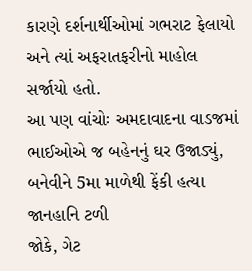કારણે દર્શનાર્થીઓમાં ગભરાટ ફેલાયો અને ત્યાં અફરાતફરીનો માહોલ સર્જાયો હતો.
આ પણ વાંચોઃ અમદાવાદના વાડજમાં ભાઈઓએ જ બહેનનું ઘર ઉજાડ્યું, બનેવીને 5મા માળેથી ફેંકી હત્યા
જાનહાનિ ટળી
જોકે, ગેટ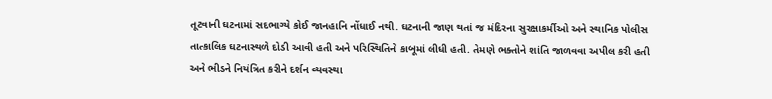તૂટવાની ઘટનામાં સદભાગ્યે કોઈ જાનહાનિ નોંધાઈ નથી. ઘટનાની જાણ થતાં જ મંદિરના સુરક્ષાકર્મીઓ અને સ્થાનિક પોલીસ તાત્કાલિક ઘટનાસ્થળે દોડી આવી હતી અને પરિસ્થિતિને કાબૂમાં લીધી હતી. તેમણે ભક્તોને શાંતિ જાળવવા અપીલ કરી હતી અને ભીડને નિયંત્રિત કરીને દર્શન વ્યવસ્થા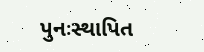પુનઃસ્થાપિત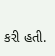કરી હતી.